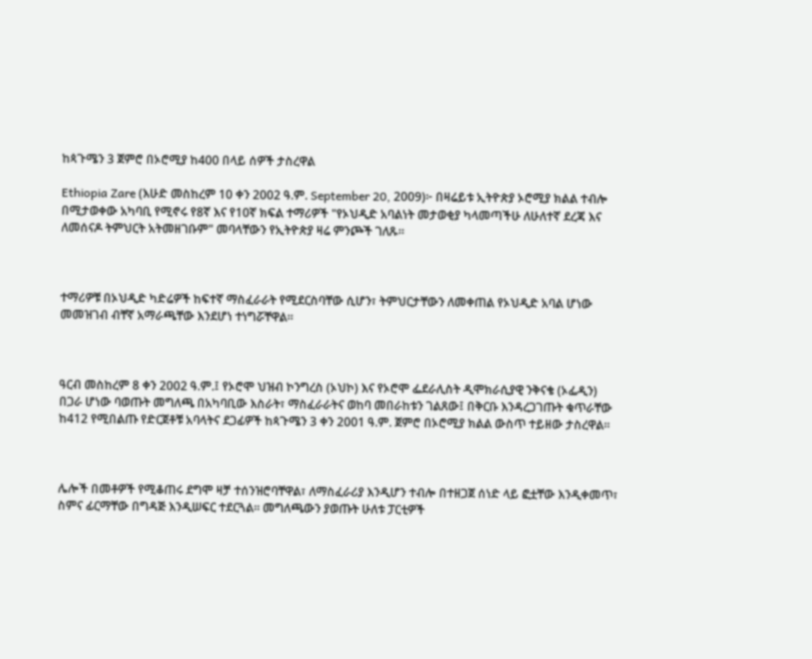ከጳጉሜን 3 ጀምሮ በኦሮሚያ ከ400 በላይ ሰዎች ታስረዋል

Ethiopia Zare (እሁድ መስከረም 10 ቀን 2002 ዓ.ም. September 20, 2009)፦ በዛሬይቱ ኢትዮጵያ ኦሮሚያ ክልል ተብሎ በሚታወቀው አካባቢ የሚኖሩ የ8ኛ እና የ10ኛ ክፍል ተማሪዎች "የኦህዲድ አባልነት መታወቂያ ካላመጣችሁ ለሁለተኛ ደረጃ እና ለመሰናዶ ትምህርት አትመዘገቡም" መባላቸውን የኢትዮጵያ ዛሬ ምንጮች ገለጹ።



ተማሪዎቹ በኦህዲድ ካድሬዎች ከፍተኛ ማስፈራራት የሚደርስባቸው ሲሆን፣ ትምህርታቸውን ለመቀጠል የኦህዲድ አባል ሆነው መመዝገብ ብቸኛ አማራጫቸው እንደሆነ ተነግሯቸዋል።



ዓርብ መስከረም 8 ቀን 2002 ዓ.ም.፤ የኦሮሞ ህዝብ ኮንግረስ (ኦህኮ) እና የኦሮሞ ፌደራሊስት ዲሞክራሲያዊ ንቅናቄ (ኦፌዲን) በጋራ ሆነው ባወጡት መግለጫ በአካባቢው እስራት፣ ማስፈራራትና ወከባ መበራከቱን ገልጸው፤ በቅርቡ እንዳረጋገጡት ቁጥራቸው ከ412 የሚበልጡ የድርጀቶቹ አባላትና ደጋፊዎች ከጳጉሜን 3 ቀን 2001 ዓ.ም. ጀምሮ በኦሮሚያ ክልል ውስጥ ተይዘው ታስረዋል።



ሌሎች በመቶዎች የሚቆጠሩ ደግሞ ዛቻ ተሰንዝሮባቸዋል፣ ለማስፈራሪያ እንዲሆን ተብሎ በተዘጋጀ ሰነድ ላይ ፎቷቸው እንዲቀመጥ፣ ስምና ፊርማቸው በግዳጅ እንዲሠፍር ተደርጓል። መግለጫውን ያወጡት ሁለቱ ፓርቲዎች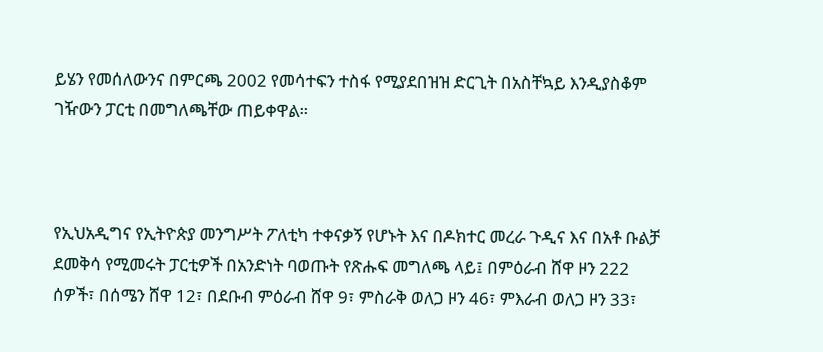ይሄን የመሰለውንና በምርጫ 2002 የመሳተፍን ተስፋ የሚያደበዝዝ ድርጊት በአስቸኳይ እንዲያስቆም ገዥውን ፓርቲ በመግለጫቸው ጠይቀዋል።



የኢህአዲግና የኢትዮጵያ መንግሥት ፖለቲካ ተቀናቃኝ የሆኑት እና በዶክተር መረራ ጉዲና እና በአቶ ቡልቻ ደመቅሳ የሚመሩት ፓርቲዎች በአንድነት ባወጡት የጽሑፍ መግለጫ ላይ፤ በምዕራብ ሸዋ ዞን 222 ሰዎች፣ በሰሜን ሸዋ 12፣ በደቡብ ምዕራብ ሸዋ 9፣ ምስራቅ ወለጋ ዞን 46፣ ምእራብ ወለጋ ዞን 33፣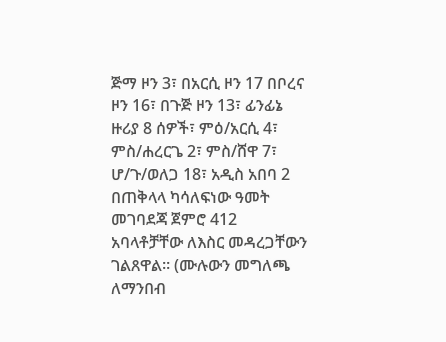ጅማ ዞን 3፣ በአርሲ ዞን 17 በቦረና ዞን 16፣ በጉጅ ዞን 13፣ ፊንፊኔ ዙሪያ 8 ሰዎች፣ ምዕ/አርሲ 4፣ ምስ/ሐረርጌ 2፣ ምስ/ሸዋ 7፣ ሆ/ጉ/ወለጋ 18፣ አዲስ አበባ 2 በጠቅላላ ካሳለፍነው ዓመት መገባደጃ ጀምሮ 412 አባላቶቻቸው ለእስር መዳረጋቸውን ገልጸዋል። (ሙሉውን መግለጫ ለማንበብ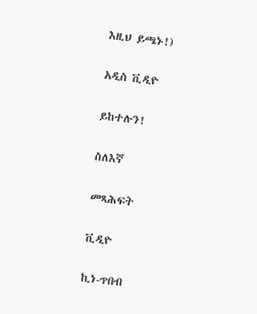እዚህ ይጫኑ!)

አዲስ ቪዲዮ

ይከተሉን!

ስለእኛ

መጻሕፍት

ቪዲዮ

ኪነ-ጥበብ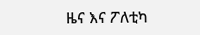ዜና እና ፖለቲካ